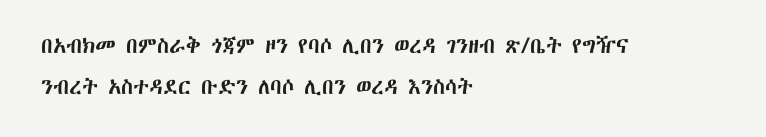በአብክመ በምስራቅ ጎጃም ዞን የባሶ ሊበን ወረዳ ገንዘብ ጽ/ቤት የግዥና ንብረት አስተዳደር ቡድን ለባሶ ሊበን ወረዳ እንስሳት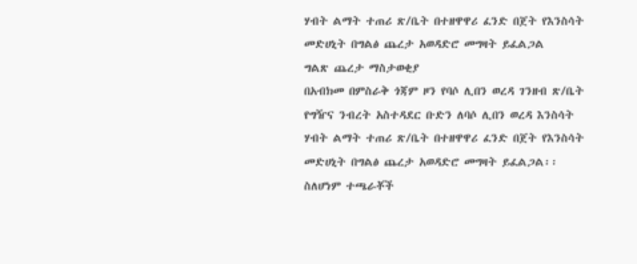ሃብት ልማት ተጠሪ ጽ/ቤት በተዘዋዋሪ ፈንድ በጀት የእንስሳት መድሀኒት በግልፅ ጨረታ አወዳድሮ መግዛት ይፈልጋል
ግልጽ ጨረታ ማስታወቂያ
በአብክመ በምስራቅ ጎጃም ዞን የባሶ ሊበን ወረዳ ገንዘብ ጽ/ቤት የግዥና ንብረት አስተዳደር ቡድን ለባሶ ሊበን ወረዳ እንስሳት ሃብት ልማት ተጠሪ ጽ/ቤት በተዘዋዋሪ ፈንድ በጀት የእንስሳት መድሀኒት በግልፅ ጨረታ አወዳድሮ መግዛት ይፈልጋል፡፡
ስለሆነም ተጫራቾች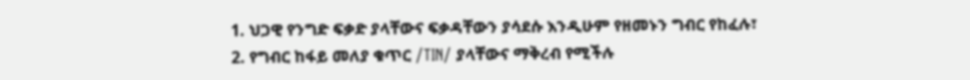1. ህጋዊ የንግድ ፍቃድ ያላቸውና ፍቃዳቸውን ያሳደሱ እንዲሁም የዘመኑን ግብር የከፈሉ፣
2. የግብር ከፋይ መለያ ቁጥር /TIN/ ያላቸውና ማቅረብ የሚችሉ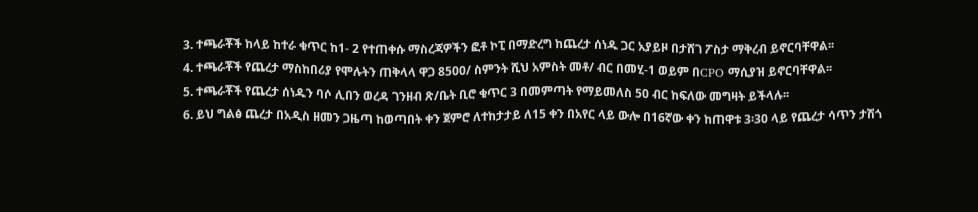3. ተጫራቾች ከላይ ከተራ ቁጥር ከ1- 2 የተጠቀሱ ማስረጃዎችን ፎቶ ኮፒ በማድረግ ከጨረታ ሰነዱ ጋር አያይዞ በታሸገ ፖስታ ማቅረብ ይኖርባቸዋል፡፡
4. ተጫራቾች የጨረታ ማስከበሪያ የሞሉትን ጠቅላላ ዋጋ 8500/ ስምንት ሺህ አምስት መቶ/ ብር በመሂ-1 ወይም በCPO ማሲያዝ ይኖርባቸዋል፡፡
5. ተጫራቾች የጨረታ ሰነዱን ባሶ ሊበን ወረዳ ገንዘብ ጽ/ቤት ቢሮ ቁጥር 3 በመምጣት የማይመለስ 50 ብር ከፍለው መግዛት ይችላሉ፡፡
6. ይህ ግልፅ ጨረታ በአዲስ ዘመን ጋዜጣ ከወጣበት ቀን ጀምሮ ለተከታታይ ለ15 ቀን በአየር ላይ ውሎ በ16ኛው ቀን ከጠዋቱ 3፡30 ላይ የጨረታ ሳጥን ታሽጎ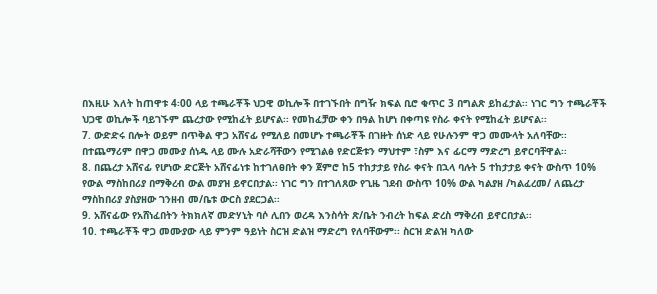በእዚሁ እለት ከጠዋቱ 4፡00 ላይ ተጫራቾች ህጋዊ ወኪሎች በተገኙበት በግዥ ክፍል ቢሮ ቁጥር 3 በግልጽ ይከፈታል፡፡ ነገር ግን ተጫራቾች ህጋዊ ወኪሎች ባይገኙም ጨረታው የሚከፈት ይሆናል፡፡ የመከፈቻው ቀን በዓል ከሆነ በቀጣዩ የስራ ቀናት የሚከፈት ይሆናል፡፡
7. ውድድሩ በሎት ወይም በጥቅል ዋጋ አሸናፊ የሚለይ በመሆኑ ተጫራቾች በገዙት ሰነድ ላይ የሁሉንም ዋጋ መሙላት አለባቸው፡፡ በተጨማሪም በዋጋ መሙያ ሰነዱ ላይ ሙሉ አድራሻቸውን የሚገልፅ የድርጅቱን ማህተም ፣ስም እና ፊርማ ማድረግ ይኖርባቸዋል፡፡
8. በጨረታ አሸናፊ የሆነው ድርጅት አሸናፊነቱ ከተገለፀበት ቀን ጀምሮ ከ5 ተከታታይ የስራ ቀናት በኋላ ባሉት 5 ተከታታይ ቀናት ውስጥ 10% የውል ማስከበሪያ በማቅረብ ውል መያዝ ይኖርበታል፡፡ ነገር ግን በተገለጸው የጊዜ ገደብ ውስጥ 10% ውል ካልያዘ /ካልፈረመ/ ለጨረታ ማስከበሪያ ያስያዘው ገንዘብ መ/ቤቱ ውርስ ያደርጋል፡፡
9. አሸናፊው የአሸነፈበትን ትክክለኛ መድሃኒት ባሶ ሊበን ወረዳ እንስሳት ጽ/ቤት ንብረት ከፍል ድረስ ማቅረብ ይኖርበታል፡፡
10. ተጫራቾች ዋጋ መሙያው ላይ ምንም ዓይነት ስርዝ ድልዝ ማድረግ የለባቸውም፡፡ ስርዝ ድልዝ ካለው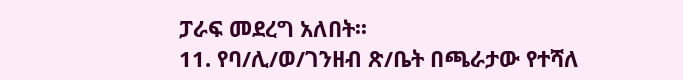ፓራፍ መደረግ አለበት፡፡
11. የባ/ሊ/ወ/ገንዘብ ጽ/ቤት በጫራታው የተሻለ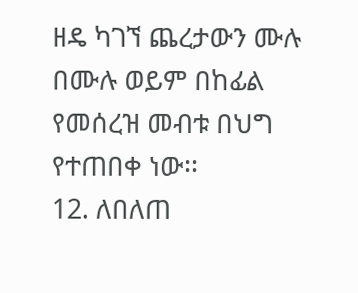ዘዴ ካገኘ ጨረታውን ሙሉ በሙሉ ወይም በከፊል የመሰረዝ መብቱ በህግ የተጠበቀ ነው፡፡
12. ለበለጠ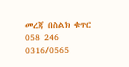መረጃ በስልክ ቁጥር 058 246 0316/0565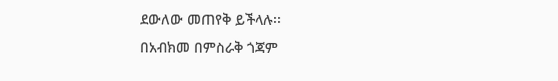ደውለው መጠየቅ ይችላሉ፡፡
በአብክመ በምስራቅ ጎጃም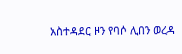አስተዳደር ዞን የባሶ ሊበን ወረዳ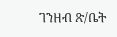ገንዘብ ጽ/ቤት